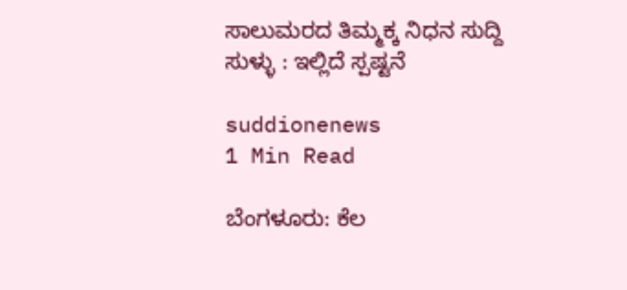ಸಾಲುಮರದ ತಿಮ್ಮಕ್ಕ ನಿಧನ ಸುದ್ದಿ ಸುಳ್ಳು : ಇಲ್ಲಿದೆ ಸ್ಪಷ್ಟನೆ

suddionenews
1 Min Read

ಬೆಂಗಳೂರು: ಕೆಲ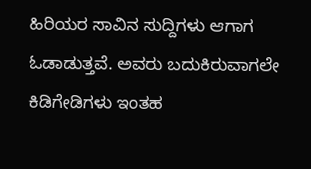ಹಿರಿಯರ ಸಾವಿನ ಸುದ್ದಿಗಳು ಆಗಾಗ ಓಡಾಡುತ್ತವೆ. ಅವರು ಬದುಕಿರುವಾಗಲೇ ಕಿಡಿಗೇಡಿಗಳು ಇಂತಹ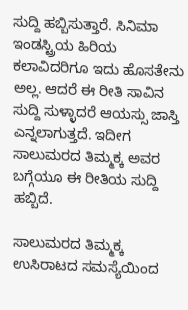ಸುದ್ದಿ ಹಬ್ಬಿಸುತ್ತಾರೆ. ಸಿನಿಮಾ ಇಂಡಸ್ಟ್ರಿಯ ಹಿರಿಯ ಕಲಾವಿದರಿಗೂ ಇದು ಹೊಸತೇನು ಅಲ್ಲ. ಆದರೆ ಈ ರೀತಿ ಸಾವಿನ ಸುದ್ದಿ ಸುಳ್ಳಾದರೆ ಆಯಸ್ಸು ಜಾಸ್ತಿ‌ ಎನ್ನಲಾಗುತ್ತದೆ. ಇದೀಗ ಸಾಲುಮರದ ತಿಮ್ಮಕ್ಕ ಅವರ ಬಗ್ಗೆಯೂ ಈ ರೀತಿಯ ಸುದ್ದಿ ಹಬ್ಬಿದೆ.

ಸಾಲುಮರದ ತಿಮ್ಮಕ್ಕ ಉಸಿರಾಟದ ಸಮಸ್ಯೆಯಿಂದ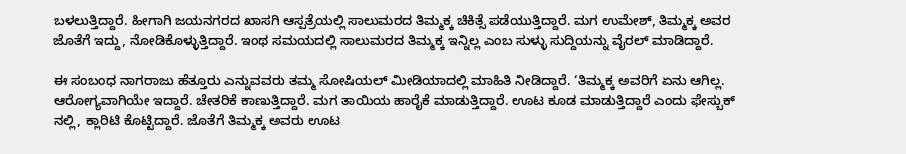ಬಳಲುತ್ತಿದ್ದಾರೆ. ಹೀಗಾಗಿ ಜಯನಗರದ ಖಾಸಗಿ ಆಸ್ಪತ್ರೆಯಲ್ಲಿ ಸಾಲುಮರದ ತಿಮ್ಮಕ್ಕ ಚಿಕಿತ್ಸೆ ಪಡೆಯುತ್ತಿದ್ದಾರೆ. ಮಗ ಉಮೇಶ್, ತಿಮ್ಮಕ್ಕ ಅವರ ಜೊತೆಗೆ ಇದ್ದು, ನೋಡಿಕೊಳ್ಳುತ್ತಿದ್ದಾರೆ. ಇಂಥ ಸಮಯದಲ್ಲಿ ಸಾಲುಮರದ ತಿಮ್ಮಕ್ಕ ಇನ್ನಿಲ್ಲ ಎಂಬ ಸುಳ್ಳು ಸುದ್ದಿಯನ್ನು ವೈರಲ್ ಮಾಡಿದ್ದಾರೆ.

ಈ ಸಂಬಂಧ ನಾಗರಾಜು ಹೆತ್ತೂರು ಎನ್ನುವವರು ತಮ್ಮ ಸೋಷಿಯಲ್ ಮೀಡಿಯಾದಲ್ಲಿ ಮಾಹಿತಿ ನೀಡಿದ್ದಾರೆ. ‘ತಿಮ್ಮಕ್ಕ ಅವರಿಗೆ ಏನು ಆಗಿಲ್ಲ. ಆರೋಗ್ಯವಾಗಿಯೇ ಇದ್ದಾರೆ. ಚೇತರಿಕೆ ಕಾಣುತ್ತಿದ್ದಾರೆ. ಮಗ ತಾಯಿಯ ಹಾರೈಕೆ ಮಾಡುತ್ತಿದ್ದಾರೆ. ಊಟ ಕೂಡ ಮಾಡುತ್ತಿದ್ದಾರೆ ಎಂದು ಫೇಸ್ಬುಕ್ ನಲ್ಲಿ, ಕ್ಲಾರಿಟಿ ಕೊಟ್ಟಿದ್ದಾರೆ. ಜೊತೆಗೆ ತಿಮ್ಮಕ್ಕ ಅವರು ಊಟ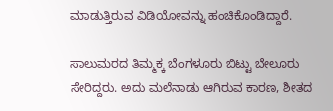ಮಾಡುತ್ತಿರುವ ವಿಡಿಯೋವನ್ನು ಹಂಚಿಕೊಂಡಿದ್ದಾರೆ‌.

ಸಾಲುಮರದ ತಿಮ್ಮಕ್ಕ ಬೆಂಗಳೂರು ಬಿಟ್ಟು ಬೇಲೂರು ಸೇರಿದ್ದರು. ಅದು ಮಲೆನಾಡು ಆಗಿರುವ ಕಾರಣ, ಶೀತದ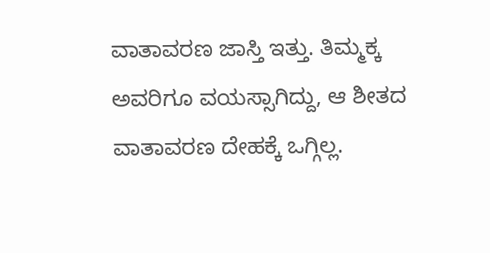ವಾತಾವರಣ ಜಾಸ್ತಿ ಇತ್ತು. ತಿಮ್ಮಕ್ಕ ಅವರಿಗೂ ವಯಸ್ಸಾಗಿದ್ದು, ಆ ಶೀತದ ವಾತಾವರಣ ದೇಹಕ್ಕೆ ಒಗ್ಗಿಲ್ಲ.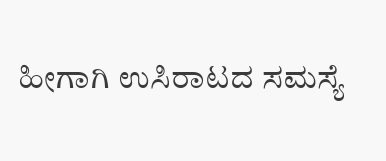ಹೀಗಾಗಿ ಉಸಿರಾಟದ ಸಮಸ್ಯೆ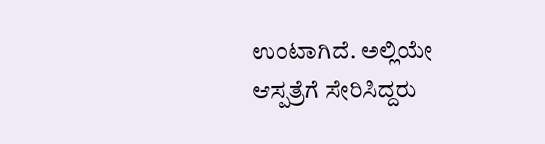ಉಂಟಾಗಿದೆ. ಅಲ್ಲಿಯೇ ಆಸ್ಪತ್ರೆಗೆ ಸೇರಿಸಿದ್ದರು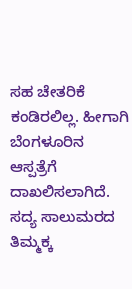ಸಹ ಚೇತರಿಕೆ‌ ಕಂಡಿರಲಿಲ್ಲ. ಹೀಗಾಗಿ ಬೆಂಗಳೂರಿನ ಆಸ್ಪತ್ರೆಗೆ ದಾಖಲಿಸಲಾಗಿದೆ. ಸದ್ಯ ಸಾಲುಮರದ ತಿಮ್ಮಕ್ಕ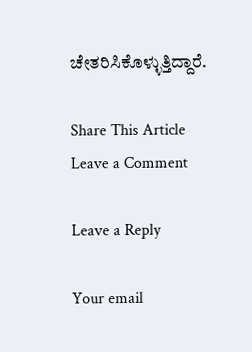ಚೇತರಿಸಿಕೊಳ್ಳುತ್ತಿದ್ದಾರೆ.

Share This Article
Leave a Comment

Leave a Reply

Your email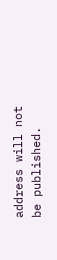address will not be published.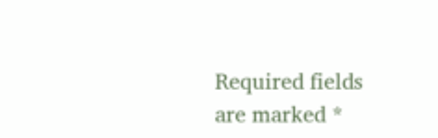Required fields are marked *